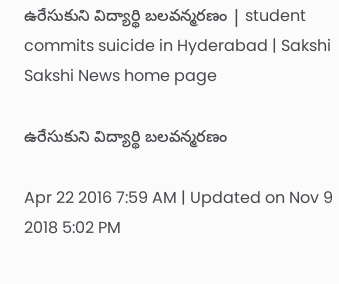ఉరేసుకుని విద్యార్థి బలవన్మరణం | student commits suicide in Hyderabad | Sakshi
Sakshi News home page

ఉరేసుకుని విద్యార్థి బలవన్మరణం

Apr 22 2016 7:59 AM | Updated on Nov 9 2018 5:02 PM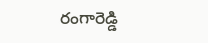రంగారెడ్డి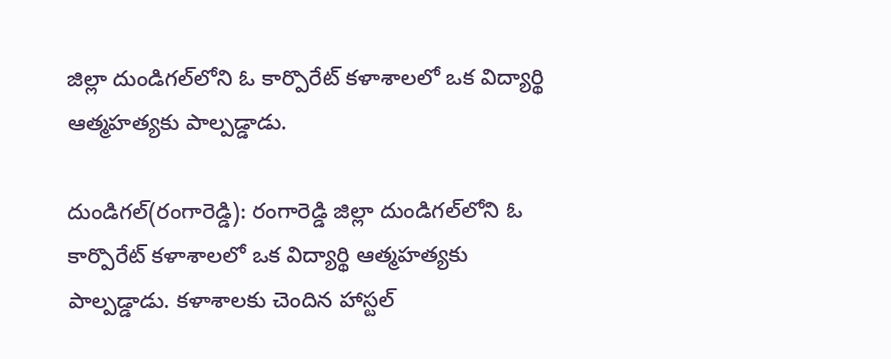జిల్లా దుండిగల్‌లోని ఓ కార్పొరేట్ కళాశాలలో ఒక విద్యార్థి ఆత్మహత్యకు పాల్పడ్డాడు.

దుండిగల్(రంగారెడ్డి): రంగారెడ్డి జిల్లా దుండిగల్‌లోని ఓ కార్పొరేట్ కళాశాలలో ఒక విద్యార్థి ఆత్మహత్యకు పాల్పడ్డాడు. కళాశాలకు చెందిన హాస్టల్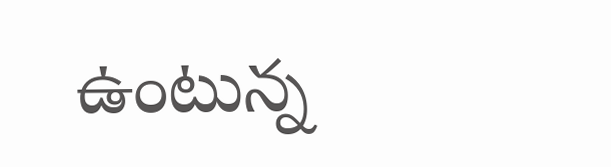ఉంటున్న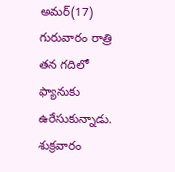అమర్(17) గురువారం రాత్రి తన గదిలో ఫ్యానుకు ఉరేసుకున్నాడు. శుక్రవారం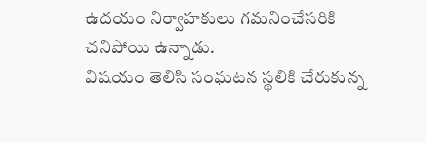ఉదయం నిర్వాహకులు గమనించేసరికి చనిపోయి ఉన్నాడు.
విషయం తెలిసి సంఘటన స్థలికి చేరుకున్న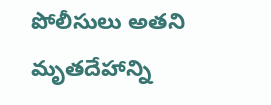పోలీసులు అతని మృతదేహాన్ని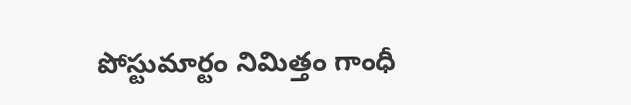పోస్టుమార్టం నిమిత్తం గాంధీ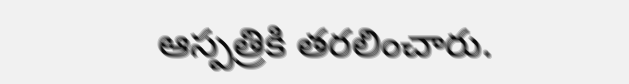ఆస్పత్రికి తరలించారు.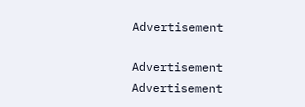Advertisement

Advertisement
Advertisement